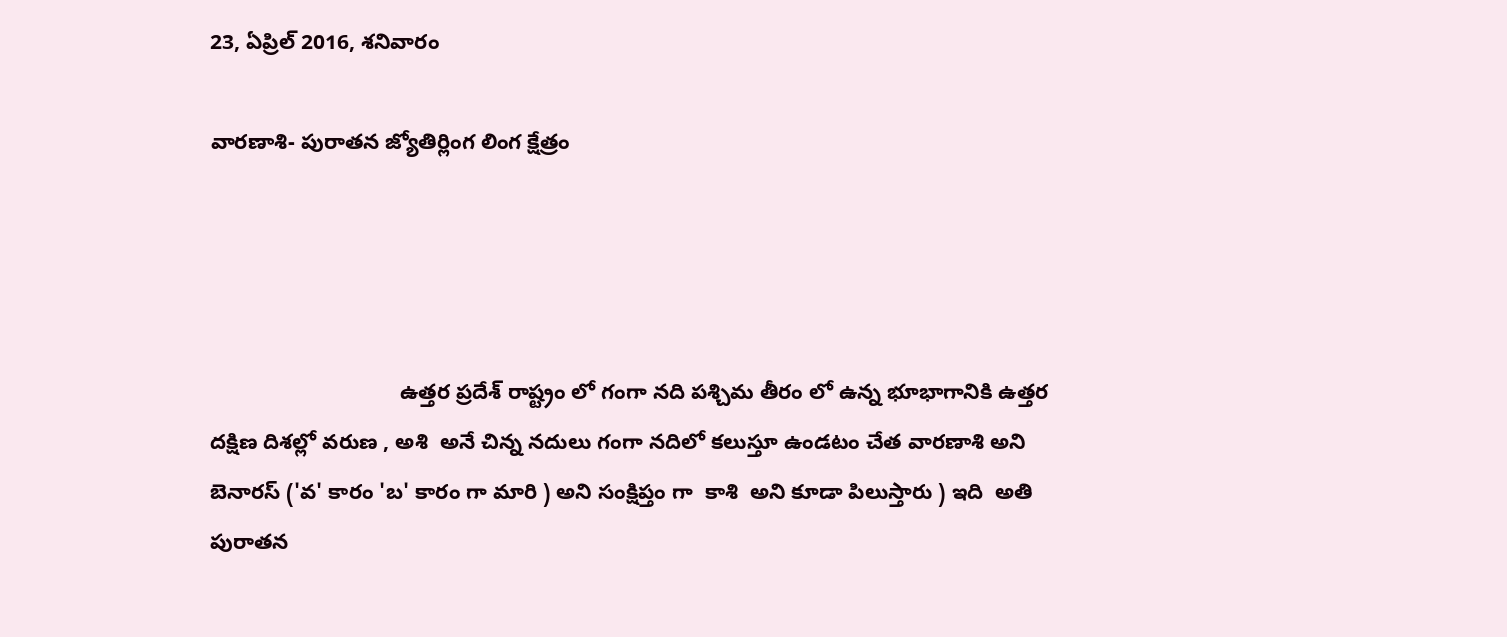23, ఏప్రిల్ 2016, శనివారం

వారణాశి- పురాతన జ్యోతిర్లింగ లింగ క్షేత్రం




                                ఉత్తర ప్రదేశ్ రాష్ట్రం లో గంగా నది పశ్చిమ తీరం లో ఉన్న భూభాగానికి ఉత్తర దక్షిణ దిశల్లో వరుణ , అశి  అనే చిన్న నదులు గంగా నదిలో కలుస్తూ ఉండటం చేత వారణాశి అని బెనారస్ ('వ' కారం 'బ' కారం గా మారి ) అని సంక్షిప్తం గా  కాశి  అని కూడా పిలుస్తారు ) ఇది  అతి  పురాతన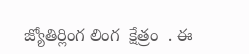జ్యోతిర్లింగ లింగ  క్షేత్రం  . ఈ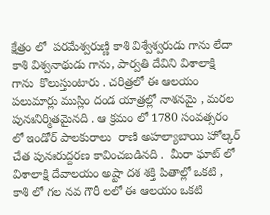క్షేత్రం లో  పరమేశ్వరుణ్ణి కాశి విశ్వేశ్వరుడు గాను లేదా కాశి విశ్వనాథుడు గాను, పార్వతి దేవిని విశాలాక్షి  గాను  కొలుస్తుంటారు . చరిత్రలో ఈ ఆలయం పలుమార్లు ముస్లిం దండ యాత్రల్లో నాశనమై , మరల పునఃనిర్మితమైనది . ఆ క్రమం లో 1780 సంవత్సరం లో ఇండోర్ పాలకురాలు  రాణి అహల్యాబాయి హోల్కర్ చేత పునఃరుద్దరణ కావించబడినది .  మీరా ఘాట్ లో విశాలాక్షి దేవాలయం అష్టా దశ శక్తి పితాల్లో ఒకటి , కాశి లో గల నవ గౌరీ లలో ఈ ఆలయం ఒకటి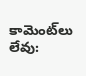కామెంట్‌లు లేవు: